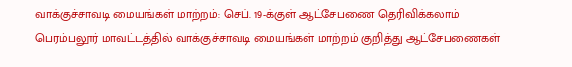வாக்குச்சாவடி மையங்கள் மாற்றம்: செப். 19-க்குள் ஆட்சேபணை தெரிவிக்கலாம்
பெரம்பலூர் மாவட்டத்தில் வாக்குச்சாவடி மையங்கள் மாற்றம் குறித்து ஆட்சேபணைகள்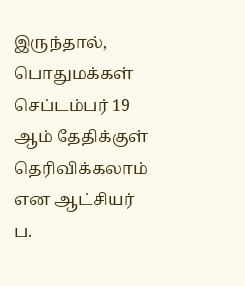இருந்தால், பொதுமக்கள் செப்டம்பர் 19 ஆம் தேதிக்குள் தெரிவிக்கலாம் என ஆட்சியர் ப.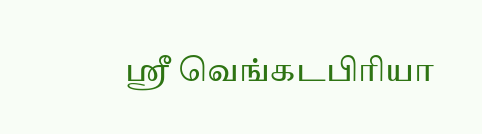ஸ்ரீ வெங்கடபிரியா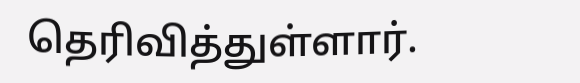தெரிவித்துள்ளார்.